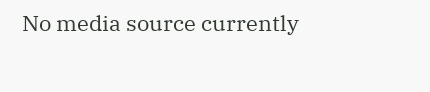No media source currently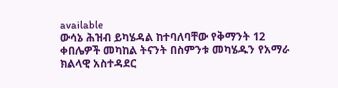available
ውሳኔ ሕዝብ ይካሄዳል ከተባለባቸው የቅማንት 12 ቀበሌዎች መካከል ትናንት በስምንቱ መካሄዱን የአማራ ክልላዊ አስተዳደር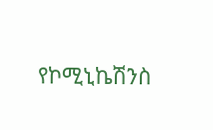የኮሚኒኬሽንስ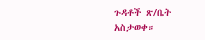ጉዳቶች ጽ/ቤት አስታወቀ።